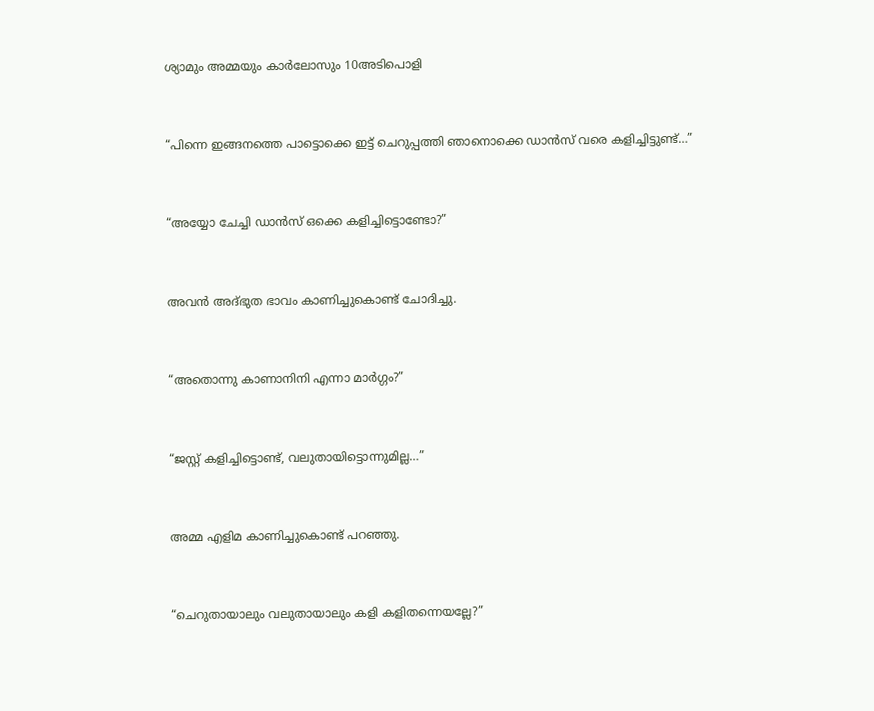ശ്യാമും അമ്മയും കാര്‍ലോസും 10അടിപൊളി



“പിന്നെ ഇങ്ങനത്തെ പാട്ടൊക്കെ ഇട്ട് ചെറുപ്പത്തി ഞാനൊക്കെ ഡാന്‍സ് വരെ കളിച്ചിട്ടുണ്ട്…”



“അയ്യോ ചേച്ചി ഡാന്‍സ് ഒക്കെ കളിച്ചിട്ടൊണ്ടോ?”



അവന്‍ അദ്ഭുത ഭാവം കാണിച്ചുകൊണ്ട് ചോദിച്ചു.



“അതൊന്നു കാണാനിനി എന്നാ മാര്‍ഗ്ഗം?”



“ജസ്റ്റ് കളിച്ചിട്ടൊണ്ട്, വലുതായിട്ടൊന്നുമില്ല…”



അമ്മ എളിമ കാണിച്ചുകൊണ്ട് പറഞ്ഞു.



“ചെറുതായാലും വലുതായാലും കളി കളിതന്നെയല്ലേ?”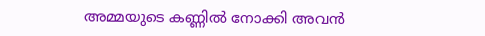അമ്മയുടെ കണ്ണില്‍ നോക്കി അവന്‍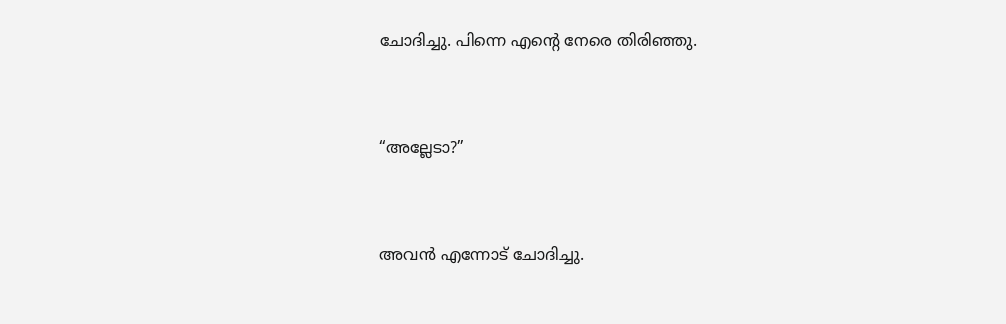ചോദിച്ചു. പിന്നെ എന്‍റെ നേരെ തിരിഞ്ഞു.



“അല്ലേടാ?”



അവന്‍ എന്നോട് ചോദിച്ചു.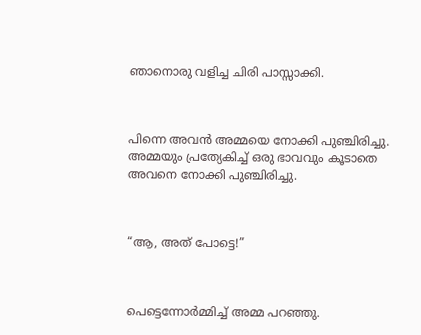ഞാനൊരു വളിച്ച ചിരി പാസ്സാക്കി.



പിന്നെ അവന്‍ അമ്മയെ നോക്കി പുഞ്ചിരിച്ചു. അമ്മയും പ്രത്യേകിച്ച് ഒരു ഭാവവും കൂടാതെ അവനെ നോക്കി പുഞ്ചിരിച്ചു.



“ആ, അത് പോട്ടെ!”



പെട്ടെന്നോര്‍മ്മിച്ച് അമ്മ പറഞ്ഞു.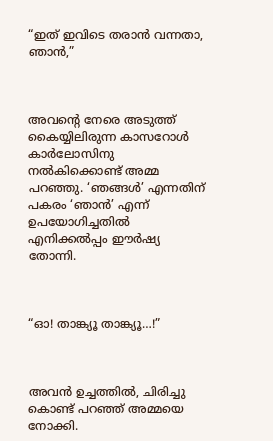“ഇത് ഇവിടെ തരാന്‍ വന്നതാ, ഞാന്‍,”



അവന്‍റെ നേരെ അടുത്ത് കൈയ്യിലിരുന്ന കാസറോള്‍ കാര്‍ലോസിനു നല്‍കിക്കൊണ്ട് അമ്മ പറഞ്ഞു. ‘ഞങ്ങള്‍’ എന്നതിന് പകരം ‘ഞാന്‍’ എന്ന് ഉപയോഗിച്ചതില്‍ എനിക്കല്‍പ്പം ഈര്‍ഷ്യ തോന്നി.



“ഓ! താങ്ക്യൂ താങ്ക്യൂ…!”



അവന്‍ ഉച്ചത്തില്‍, ചിരിച്ചു കൊണ്ട് പറഞ്ഞ് അമ്മയെ നോക്കി.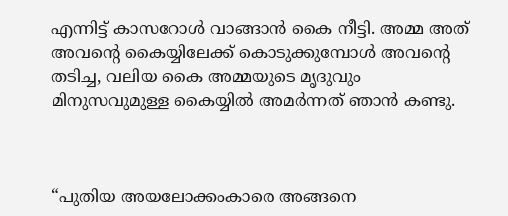എന്നിട്ട് കാസറോള്‍ വാങ്ങാന്‍ കൈ നീട്ടി. അമ്മ അത് അവന്‍റെ കൈയ്യിലേക്ക് കൊടുക്കുമ്പോള്‍ അവന്‍റെ തടിച്ച, വലിയ കൈ അമ്മയുടെ മൃദുവും മിനുസവുമുള്ള കൈയ്യില്‍ അമര്‍ന്നത് ഞാന്‍ കണ്ടു.



“പുതിയ അയലോക്കംകാരെ അങ്ങനെ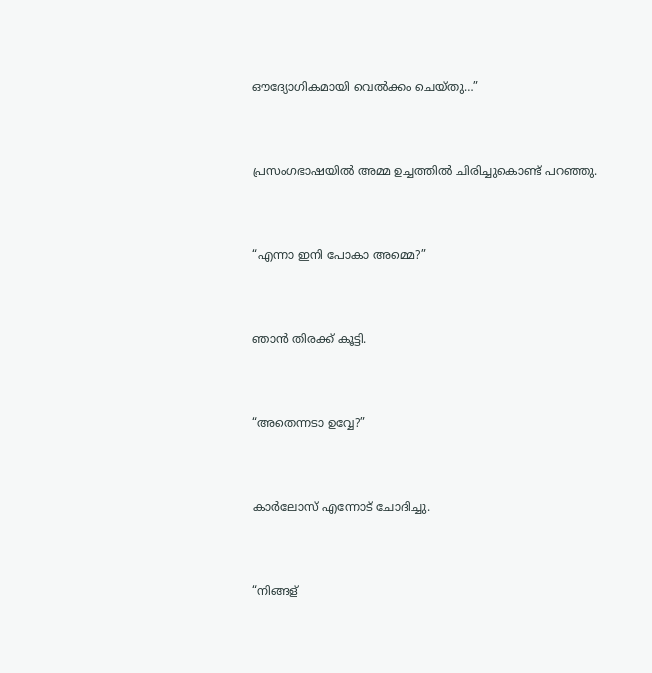ഔദ്യോഗികമായി വെല്‍ക്കം ചെയ്തു…”



പ്രസംഗഭാഷയില്‍ അമ്മ ഉച്ചത്തില്‍ ചിരിച്ചുകൊണ്ട് പറഞ്ഞു.



“എന്നാ ഇനി പോകാ അമ്മെ?”



ഞാന്‍ തിരക്ക് കൂട്ടി.



“അതെന്നടാ ഉവ്വേ?”



കാര്‍ലോസ് എന്നോട് ചോദിച്ചു.



“നിങ്ങള്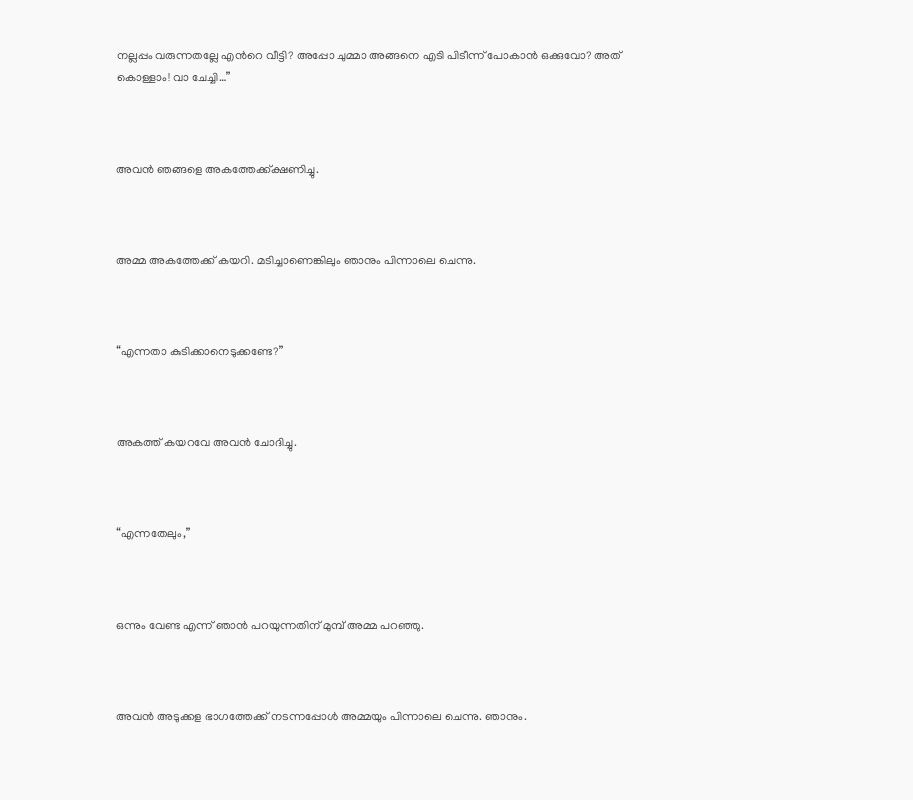നല്ലപ്പം വരുന്നതല്ലേ എന്‍റെ വീട്ടി? അപ്പോ ചുമ്മാ അങ്ങനെ എടി പിടീന്ന് പോകാന്‍ ഒക്കുവോ? അത് കൊള്ളാം! വാ ചേച്ചി…”



അവന്‍ ഞങ്ങളെ അകത്തേക്ക്ക്ഷണിച്ചു.



അമ്മ അകത്തേക്ക് കയറി. മടിച്ചാണെങ്കിലും ഞാനും പിന്നാലെ ചെന്നു.



“എന്നതാ കുടിക്കാനെടുക്കണ്ടേ?”



അകത്ത് കയറവേ അവന്‍ ചോദിച്ചു.



“എന്നതേലും,”



ഒന്നും വേണ്ട എന്ന് ഞാന്‍ പറയുന്നതിന് മുമ്പ് അമ്മ പറഞ്ഞു.



അവന്‍ അടുക്കള ഭാഗത്തേക്ക് നടന്നപ്പോള്‍ അമ്മയും പിന്നാലെ ചെന്നു. ഞാനും.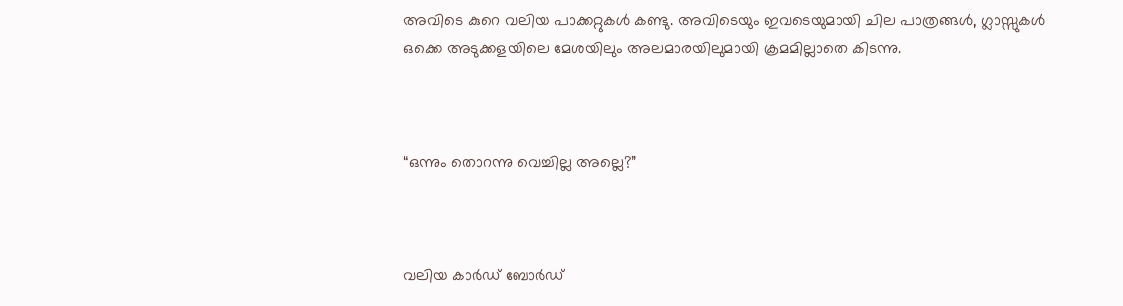അവിടെ കുറെ വലിയ പാക്കറ്റുകള്‍ കണ്ടു. അവിടെയും ഇവടെയുമായി ചില പാത്രങ്ങള്‍, ഗ്ലാസ്സുകള്‍ ഒക്കെ അടുക്കളയിലെ മേശയിലും അലമാരയിലുമായി ക്രമമില്ലാതെ കിടന്നു.



“ഒന്നും തൊറന്നു വെച്ചില്ല അല്ലെ?”



വലിയ കാര്‍ഡ് ബോര്‍ഡ്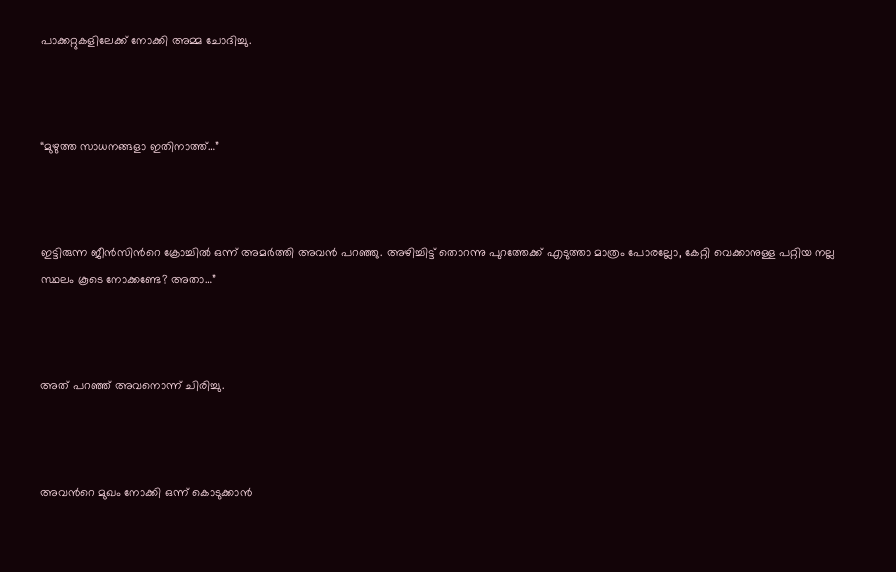പാക്കറ്റുകളിലേക്ക് നോക്കി അമ്മ ചോദിച്ചു.



“മുഴുത്ത സാധനങ്ങളാ ഇതിനാത്ത്…”



ഇട്ടിരുന്ന ജീന്‍സിന്‍റെ ക്രോച്ചില്‍ ഒന്ന് അമര്‍ത്തി അവന്‍ പറഞ്ഞു. അഴിച്ചിട്ട്‌ തൊറന്നു പുറത്തേക്ക് എടുത്താ മാത്രം പോരല്ലോ, കേറ്റി വെക്കാനുള്ള പറ്റിയ നല്ല സ്ഥലം കൂടെ നോക്കണ്ടേ? അതാ…”



അത് പറഞ്ഞ് അവനൊന്ന് ചിരിച്ചു.



അവന്‍റെ മുഖം നോക്കി ഒന്ന് കൊടുക്കാന്‍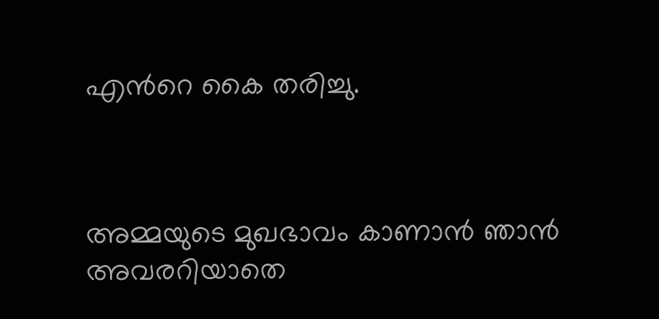എന്‍റെ കൈ തരിച്ചു.



അമ്മയുടെ മുഖഭാവം കാണാന്‍ ഞാന്‍ അവരറിയാതെ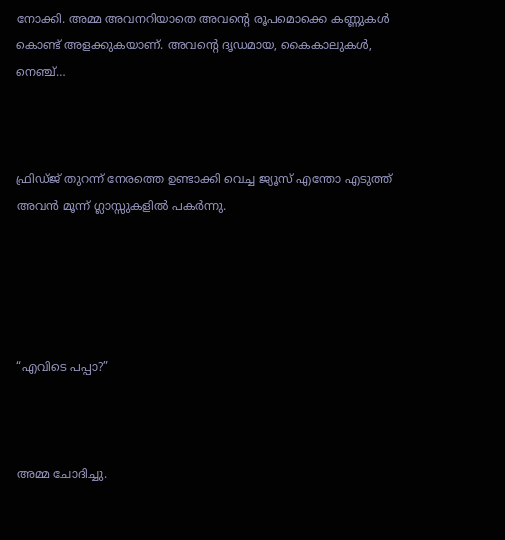നോക്കി. അമ്മ അവനറിയാതെ അവന്‍റെ രൂപമൊക്കെ കണ്ണുകള്‍ കൊണ്ട് അളക്കുകയാണ്. അവന്‍റെ ദൃഡമായ, കൈകാലുകള്‍, നെഞ്ച്…



ഫ്രിഡ്ജ് തുറന്ന് നേരത്തെ ഉണ്ടാക്കി വെച്ച ജ്യൂസ് എന്തോ എടുത്ത് അവന്‍ മൂന്ന്‍ ഗ്ലാസ്സുകളില്‍ പകര്‍ന്നു.





“എവിടെ പപ്പാ?”



അമ്മ ചോദിച്ചു.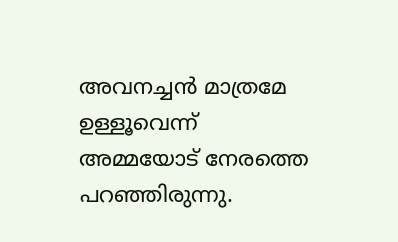അവനച്ചന്‍ മാത്രമേ ഉള്ളൂവെന്ന് അമ്മയോട് നേരത്തെ പറഞ്ഞിരുന്നു.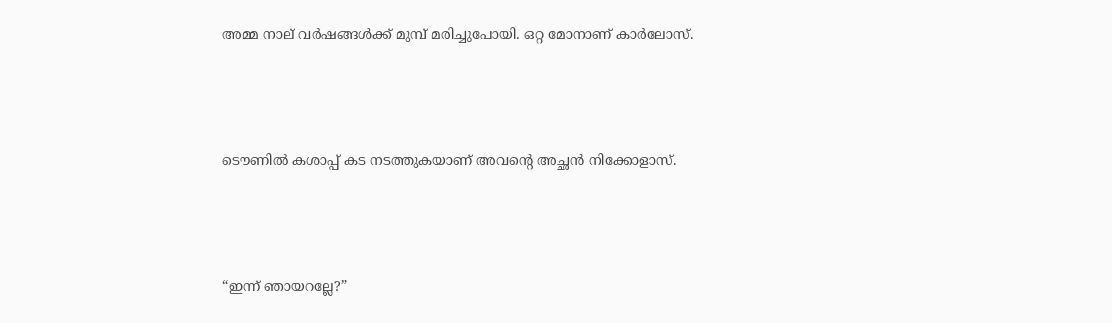അമ്മ നാല് വര്‍ഷങ്ങള്‍ക്ക് മുമ്പ് മരിച്ചുപോയി. ഒറ്റ മോനാണ് കാര്‍ലോസ്.



ടൌണില്‍ കശാപ്പ് കട നടത്തുകയാണ് അവന്‍റെ അച്ഛന്‍ നിക്കോളാസ്.



“ഇന്ന് ഞായറല്ലേ?”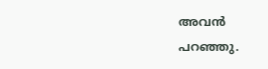അവന്‍ പറഞ്ഞു.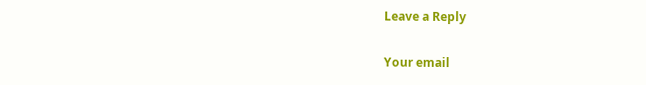Leave a Reply

Your email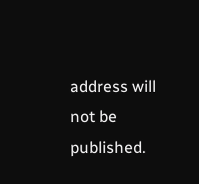address will not be published.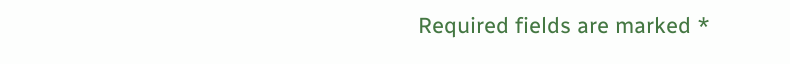Required fields are marked *